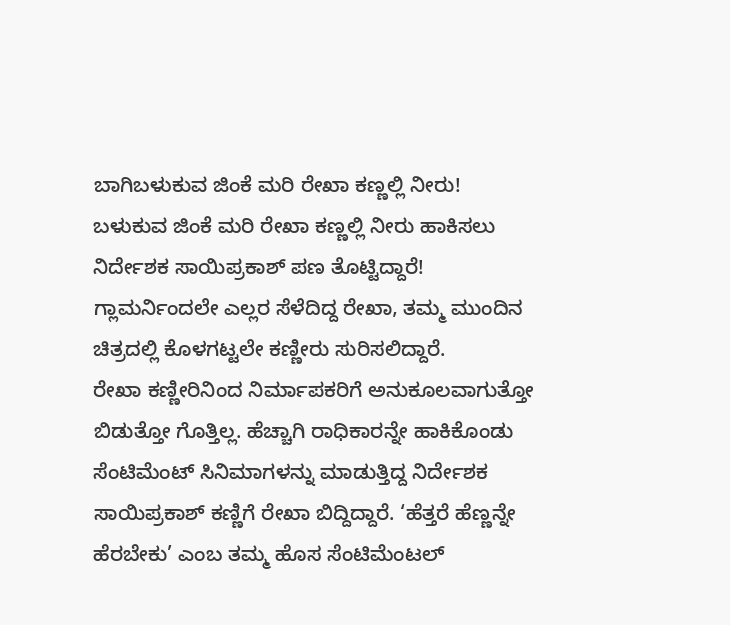ಬಾಗಿಬಳುಕುವ ಜಿಂಕೆ ಮರಿ ರೇಖಾ ಕಣ್ಣಲ್ಲಿ ನೀರು!
ಬಳುಕುವ ಜಿಂಕೆ ಮರಿ ರೇಖಾ ಕಣ್ಣಲ್ಲಿ ನೀರು ಹಾಕಿಸಲು ನಿರ್ದೇಶಕ ಸಾಯಿಪ್ರಕಾಶ್ ಪಣ ತೊಟ್ಟಿದ್ದಾರೆ! ಗ್ಲಾಮರ್ನಿಂದಲೇ ಎಲ್ಲರ ಸೆಳೆದಿದ್ದ ರೇಖಾ, ತಮ್ಮ ಮುಂದಿನ ಚಿತ್ರದಲ್ಲಿ ಕೊಳಗಟ್ಟಲೇ ಕಣ್ಣೀರು ಸುರಿಸಲಿದ್ದಾರೆ.
ರೇಖಾ ಕಣ್ಣೀರಿನಿಂದ ನಿರ್ಮಾಪಕರಿಗೆ ಅನುಕೂಲವಾಗುತ್ತೋ ಬಿಡುತ್ತೋ ಗೊತ್ತಿಲ್ಲ. ಹೆಚ್ಚಾಗಿ ರಾಧಿಕಾರನ್ನೇ ಹಾಕಿಕೊಂಡು ಸೆಂಟಿಮೆಂಟ್ ಸಿನಿಮಾಗಳನ್ನು ಮಾಡುತ್ತಿದ್ದ ನಿರ್ದೇಶಕ ಸಾಯಿಪ್ರಕಾಶ್ ಕಣ್ಣಿಗೆ ರೇಖಾ ಬಿದ್ದಿದ್ದಾರೆ. ‘ಹೆತ್ತರೆ ಹೆಣ್ಣನ್ನೇ ಹೆರಬೇಕು’ ಎಂಬ ತಮ್ಮ ಹೊಸ ಸೆಂಟಿಮೆಂಟಲ್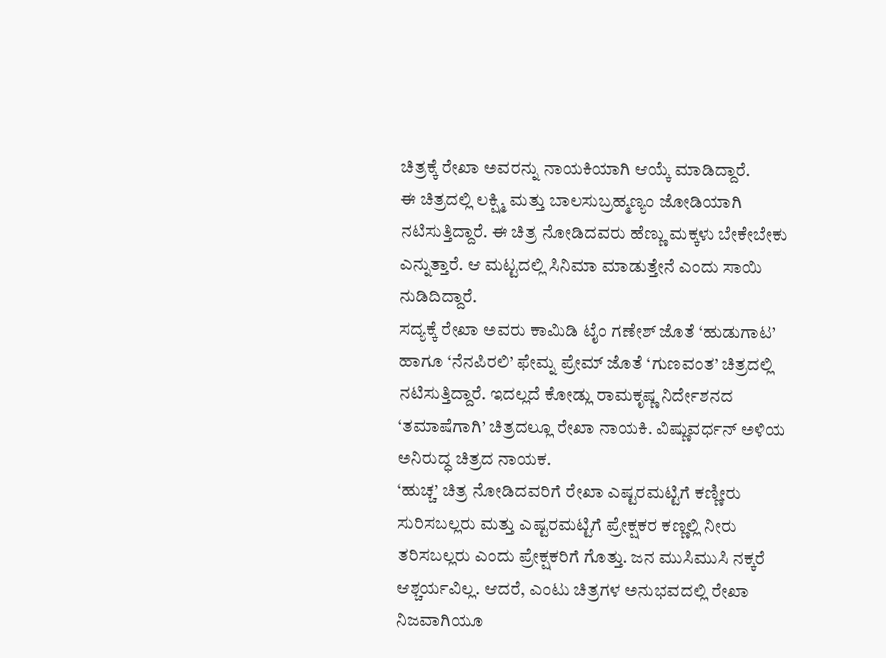ಚಿತ್ರಕ್ಕೆ ರೇಖಾ ಅವರನ್ನು ನಾಯಕಿಯಾಗಿ ಆಯ್ಕೆ ಮಾಡಿದ್ದಾರೆ.
ಈ ಚಿತ್ರದಲ್ಲಿ ಲಕ್ಷ್ಮಿ ಮತ್ತು ಬಾಲಸುಬ್ರಹ್ಮಣ್ಯಂ ಜೋಡಿಯಾಗಿ ನಟಿಸುತ್ತಿದ್ದಾರೆ. ಈ ಚಿತ್ರ ನೋಡಿದವರು ಹೆಣ್ಣು ಮಕ್ಕಳು ಬೇಕೇಬೇಕು ಎನ್ನುತ್ತಾರೆ. ಆ ಮಟ್ಟದಲ್ಲಿ ಸಿನಿಮಾ ಮಾಡುತ್ತೇನೆ ಎಂದು ಸಾಯಿ ನುಡಿದಿದ್ದಾರೆ.
ಸದ್ಯಕ್ಕೆ ರೇಖಾ ಅವರು ಕಾಮಿಡಿ ಟೈಂ ಗಣೇಶ್ ಜೊತೆ ‘ಹುಡುಗಾಟ’ ಹಾಗೂ ‘ನೆನಪಿರಲಿ’ ಫೇಮ್ನ ಪ್ರೇಮ್ ಜೊತೆ ‘ಗುಣವಂತ’ ಚಿತ್ರದಲ್ಲಿ ನಟಿಸುತ್ತಿದ್ದಾರೆ. ಇದಲ್ಲದೆ ಕೋಡ್ಲು ರಾಮಕೃಷ್ಣ ನಿರ್ದೇಶನದ ‘ತಮಾಷೆಗಾಗಿ’ ಚಿತ್ರದಲ್ಲೂ ರೇಖಾ ನಾಯಕಿ. ವಿಷ್ಣುವರ್ಧನ್ ಅಳಿಯ ಅನಿರುದ್ಧ ಚಿತ್ರದ ನಾಯಕ.
‘ಹುಚ್ಚ’ ಚಿತ್ರ ನೋಡಿದವರಿಗೆ ರೇಖಾ ಎಷ್ಟರಮಟ್ಟಿಗೆ ಕಣ್ಣೀರು ಸುರಿಸಬಲ್ಲರು ಮತ್ತು ಎಷ್ಟರಮಟ್ಟಿಗೆ ಪ್ರೇಕ್ಷಕರ ಕಣ್ಣಲ್ಲಿ ನೀರು ತರಿಸಬಲ್ಲರು ಎಂದು ಪ್ರೇಕ್ಷಕರಿಗೆ ಗೊತ್ತು. ಜನ ಮುಸಿಮುಸಿ ನಕ್ಕರೆ ಆಶ್ಚರ್ಯವಿಲ್ಲ. ಆದರೆ, ಎಂಟು ಚಿತ್ರಗಳ ಅನುಭವದಲ್ಲಿ ರೇಖಾ ನಿಜವಾಗಿಯೂ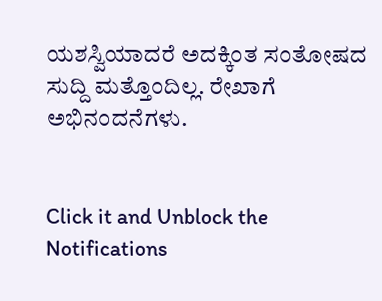ಯಶಸ್ವಿಯಾದರೆ ಅದಕ್ಕಿಂತ ಸಂತೋಷದ ಸುದ್ದಿ ಮತ್ತೊಂದಿಲ್ಲ. ರೇಖಾಗೆ ಅಭಿನಂದನೆಗಳು.


Click it and Unblock the Notifications